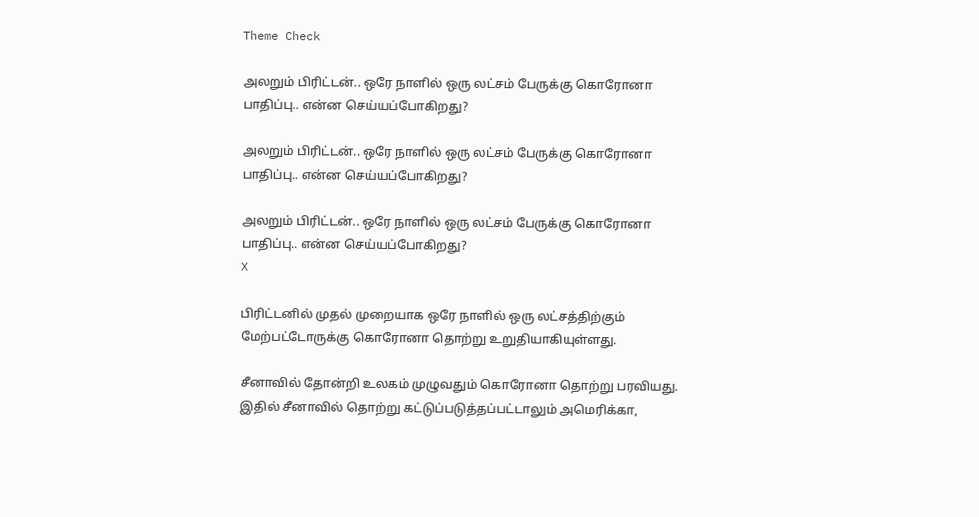Theme Check

அலறும் பிரிட்டன்.. ஒரே நாளில் ஒரு லட்சம் பேருக்கு கொரோனா பாதிப்பு.. என்ன செய்யப்போகிறது?

அலறும் பிரிட்டன்.. ஒரே நாளில் ஒரு லட்சம் பேருக்கு கொரோனா பாதிப்பு.. என்ன செய்யப்போகிறது?

அலறும் பிரிட்டன்.. ஒரே நாளில் ஒரு லட்சம் பேருக்கு கொரோனா பாதிப்பு.. என்ன செய்யப்போகிறது?
X

பிரிட்டனில் முதல் முறையாக ஒரே நாளில் ஒரு லட்சத்திற்கும் மேற்பட்டோருக்கு கொரோனா தொற்று உறுதியாகியுள்ளது.

சீனாவில் தோன்றி உலகம் முழுவதும் கொரோனா தொற்று பரவியது. இதில் சீனாவில் தொற்று கட்டுப்படுத்தப்பட்டாலும் அமெரிக்கா,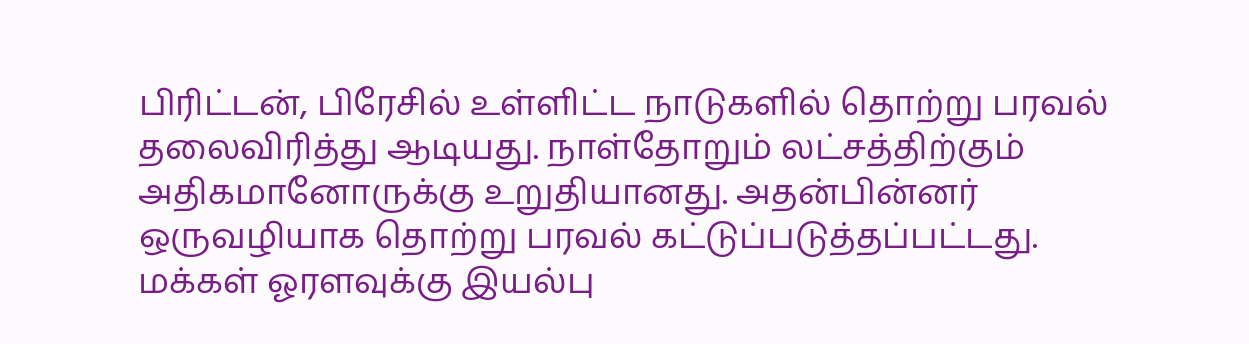பிரிட்டன், பிரேசில் உள்ளிட்ட நாடுகளில் தொற்று பரவல் தலைவிரித்து ஆடியது. நாள்தோறும் லட்சத்திற்கும் அதிகமானோருக்கு உறுதியானது. அதன்பின்னர் ஒருவழியாக தொற்று பரவல் கட்டுப்படுத்தப்பட்டது. மக்கள் ஓரளவுக்கு இயல்பு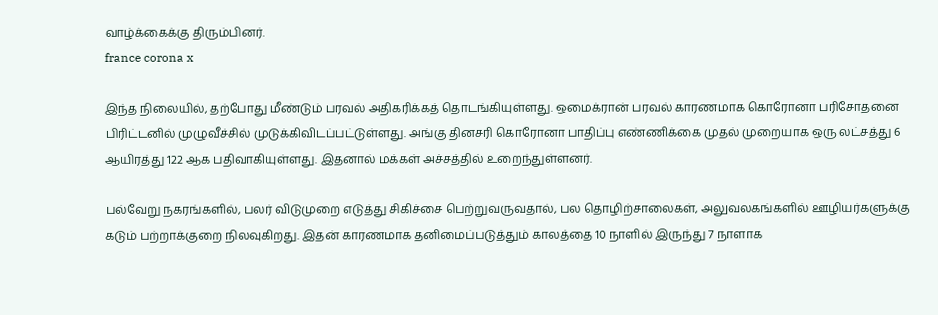வாழ்க்கைக்கு திரும்பினர்.
france corona x

இந்த நிலையில், தற்போது மீண்டும் பரவல் அதிகரிக்கத் தொடங்கியுள்ளது. ஒமைக்ரான் பரவல் காரணமாக கொரோனா பரிசோதனை பிரிட்டனில் முழுவீச்சில் முடுக்கிவிடப்பட்டுள்ளது. அங்கு தினசரி கொரோனா பாதிப்பு எண்ணிக்கை முதல் முறையாக ஒரு லட்சத்து 6 ஆயிரத்து 122 ஆக பதிவாகியுள்ளது. இதனால் மக்கள் அச்சத்தில் உறைந்துள்ளனர்.

பல்வேறு நகரங்களில், பலர் விடுமுறை எடுத்து சிகிச்சை பெற்றுவருவதால், பல தொழிற்சாலைகள், அலுவலகங்களில் ஊழியர்களுக்கு கடும் பற்றாக்குறை நிலவுகிறது. இதன் காரணமாக தனிமைப்படுத்தும் காலத்தை 10 நாளில் இருந்து 7 நாளாக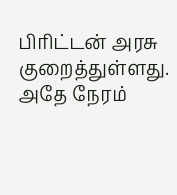பிரிட்டன் அரசு குறைத்துள்ளது. அதே நேரம்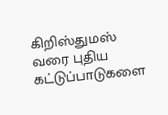கிறிஸ்துமஸ் வரை புதிய கட்டுப்பாடுகளை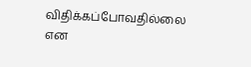விதிக்கப்போவதில்லை என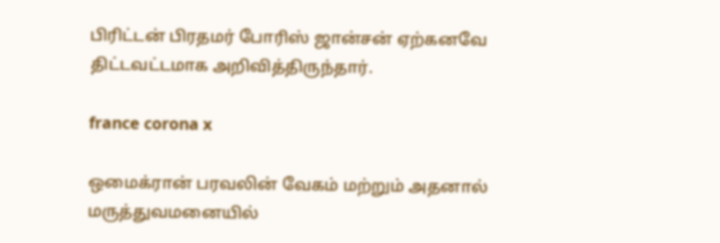பிரிட்டன் பிரதமர் போரிஸ் ஜான்சன் ஏற்கனவே திட்டவட்டமாக அறிவித்திருந்தார்.

france corona x

ஒமைக்ரான் பரவலின் வேகம் மற்றும் அதனால் மருத்துவமனையில்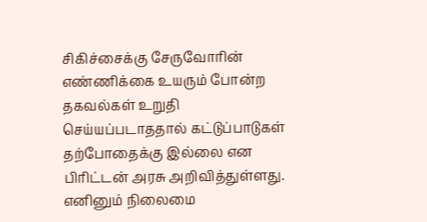சிகிச்சைக்கு சேருவோரின் எண்ணிக்கை உயரும் போன்ற தகவல்கள் உறுதி செய்யப்படாததால் கட்டுப்பாடுகள் தற்போதைக்கு இல்லை என பிரிட்டன் அரசு அறிவித்துள்ளது. எனினும் நிலைமை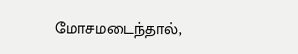மோசமடைந்தால்,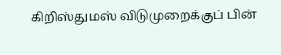கிறிஸ்துமஸ் விடுமுறைக்குப் பின்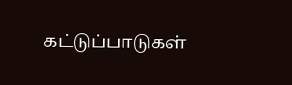கட்டுப்பாடுகள்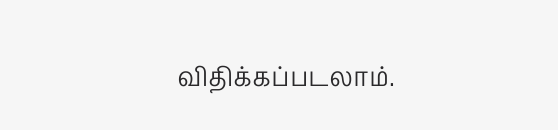விதிக்கப்படலாம்.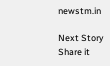newstm.in

Next Story
Share it